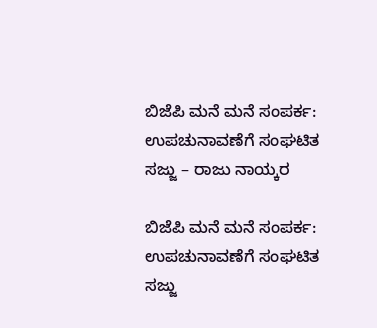ಬಿಜೆಪಿ ಮನೆ ಮನೆ ಸಂಪರ್ಕ: ಉಪಚುನಾವಣೆಗೆ ಸಂಘಟಿತ ಸಜ್ಜು – ರಾಜು ನಾಯ್ಕರ

ಬಿಜೆಪಿ ಮನೆ ಮನೆ ಸಂಪರ್ಕ: ಉಪಚುನಾವಣೆಗೆ ಸಂಘಟಿತ ಸಜ್ಜು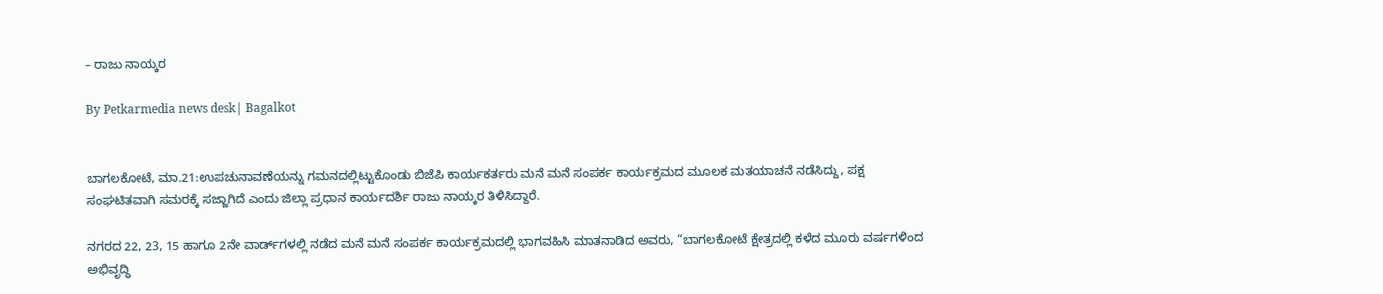– ರಾಜು ನಾಯ್ಕರ

By Petkarmedia news desk| Bagalkot


ಬಾಗಲಕೋಟೆ, ಮಾ.21:ಉಪಚುನಾವಣೆಯನ್ನು ಗಮನದಲ್ಲಿಟ್ಟುಕೊಂಡು ಬಿಜೆಪಿ ಕಾರ್ಯಕರ್ತರು ಮನೆ ಮನೆ ಸಂಪರ್ಕ ಕಾರ್ಯಕ್ರಮದ ಮೂಲಕ ಮತಯಾಚನೆ ನಡೆಸಿದ್ದು, ಪಕ್ಷ ಸಂಘಟಿತವಾಗಿ ಸಮರಕ್ಕೆ ಸಜ್ಜಾಗಿದೆ ಎಂದು ಜಿಲ್ಲಾ ಪ್ರಧಾನ ಕಾರ್ಯದರ್ಶಿ ರಾಜು ನಾಯ್ಕರ ತಿಳಿಸಿದ್ದಾರೆ.

ನಗರದ 22, 23, 15 ಹಾಗೂ 2ನೇ ವಾರ್ಡ್‌ಗಳಲ್ಲಿ ನಡೆದ ಮನೆ ಮನೆ ಸಂಪರ್ಕ ಕಾರ್ಯಕ್ರಮದಲ್ಲಿ ಭಾಗವಹಿಸಿ ಮಾತನಾಡಿದ ಅವರು, “ಬಾಗಲಕೋಟೆ ಕ್ಷೇತ್ರದಲ್ಲಿ ಕಳೆದ ಮೂರು ವರ್ಷಗಳಿಂದ ಅಭಿವೃದ್ಧಿ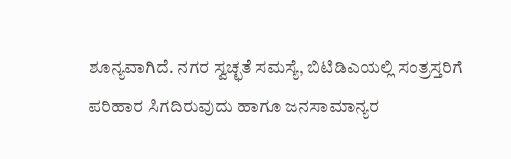ಶೂನ್ಯವಾಗಿದೆ. ನಗರ ಸ್ವಚ್ಛತೆ ಸಮಸ್ಯೆ, ಬಿಟಿಡಿಎಯಲ್ಲಿ ಸಂತ್ರಸ್ತರಿಗೆ ಪರಿಹಾರ ಸಿಗದಿರುವುದು ಹಾಗೂ ಜನಸಾಮಾನ್ಯರ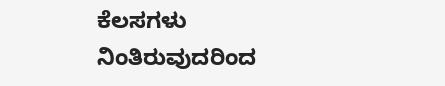ಕೆಲಸಗಳು ನಿಂತಿರುವುದರಿಂದ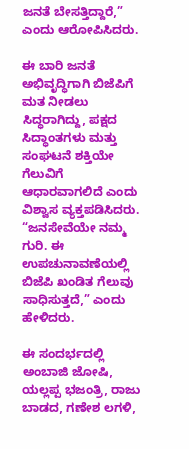ಜನತೆ ಬೇಸತ್ತಿದ್ದಾರೆ,” ಎಂದು ಆರೋಪಿಸಿದರು.

ಈ ಬಾರಿ ಜನತೆ ಅಭಿವೃದ್ಧಿಗಾಗಿ ಬಿಜೆಪಿಗೆ ಮತ ನೀಡಲು ಸಿದ್ಧರಾಗಿದ್ದು, ಪಕ್ಷದ ಸಿದ್ಧಾಂತಗಳು ಮತ್ತು ಸಂಘಟನೆ ಶಕ್ತಿಯೇ ಗೆಲುವಿಗೆ ಆಧಾರವಾಗಲಿದೆ ಎಂದು ವಿಶ್ವಾಸ ವ್ಯಕ್ತಪಡಿಸಿದರು. “ಜನಸೇವೆಯೇ ನಮ್ಮ ಗುರಿ. ಈ ಉಪಚುನಾವಣೆಯಲ್ಲಿ ಬಿಜೆಪಿ ಖಂಡಿತ ಗೆಲುವು ಸಾಧಿಸುತ್ತದೆ,” ಎಂದು ಹೇಳಿದರು.

ಈ ಸಂದರ್ಭದಲ್ಲಿ ಅಂಬಾಜಿ ಜೋಷಿ, ಯಲ್ಲಪ್ಪ ಭಜಂತ್ರಿ, ರಾಜು ಬಾಡದ, ಗಣೇಶ ಲಗಳಿ,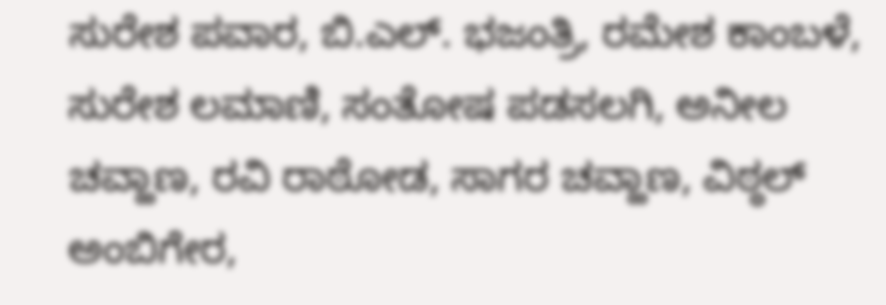ಸುರೇಶ ಪವಾರ, ಬಿ.ಎಲ್. ಭಜಂತ್ರಿ, ರಮೇಶ ಕಾಂಬಳೆ, ಸುರೇಶ ಲಮಾಣಿ, ಸಂತೋಷ ಪಡಸಲಗಿ, ಅನೀಲ ಚವ್ಹಾಣ, ರವಿ ರಾಠೋಡ, ಸಾಗರ ಚವ್ಹಾಣ, ವಿಠ್ಠಲ್ ಅಂಬಿಗೇರ,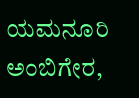ಯಮನೂರಿ ಅಂಬಿಗೇರ,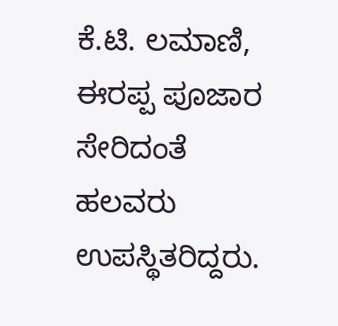ಕೆ.ಟಿ. ಲಮಾಣಿ, ಈರಪ್ಪ ಪೂಜಾರ ಸೇರಿದಂತೆ ಹಲವರು ಉಪಸ್ಥಿತರಿದ್ದರು.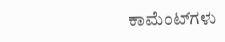ಕಾಮೆಂಟ್‌ಗಳು